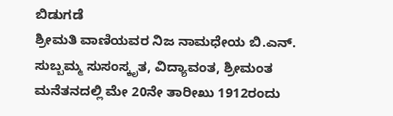ಬಿಡುಗಡೆ
ಶ್ರೀಮತಿ ವಾಣಿಯವರ ನಿಜ ನಾಮಧೇಯ ಬಿ.ಎನ್. ಸುಬ್ಬಮ್ಮ ಸುಸಂಸ್ಕೃತ, ವಿದ್ಯಾವಂತ, ಶ್ರೀಮಂತ ಮನೆತನದಲ್ಲಿ ಮೇ 20ನೇ ತಾರೀಖು 1912ರಂದು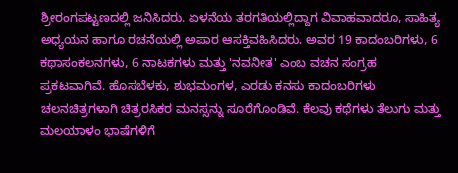ಶ್ರೀರಂಗಪಟ್ಟಣದಲ್ಲಿ ಜನಿಸಿದರು. ಏಳನೆಯ ತರಗತಿಯಲ್ಲಿದ್ದಾಗ ವಿವಾಹವಾದರೂ, ಸಾಹಿತ್ಯ ಅಧ್ಯಯನ ಹಾಗೂ ರಚನೆಯಲ್ಲಿ ಅಪಾರ ಆಸಕ್ತಿವಹಿಸಿದರು. ಅವರ 19 ಕಾದಂಬರಿಗಳು, 6 ಕಥಾಸಂಕಲನಗಳು, 6 ನಾಟಕಗಳು ಮತ್ತು 'ನವನೀತ' ಎಂಬ ವಚನ ಸಂಗ್ರಹ ಪ್ರಕಟವಾಗಿವೆ. ಹೊಸಬೆಳಕು, ಶುಭಮಂಗಳ, ಎರಡು ಕನಸು ಕಾದಂಬರಿಗಳು ಚಲನಚಿತ್ರಗಳಾಗಿ ಚಿತ್ರರಸಿಕರ ಮನಸ್ಸನ್ನು ಸೂರೆಗೊಂಡಿವೆ. ಕೆಲವು ಕಥೆಗಳು ತೆಲುಗು ಮತ್ತು ಮಲಯಾಳಂ ಭಾಷೆಗಳಿಗೆ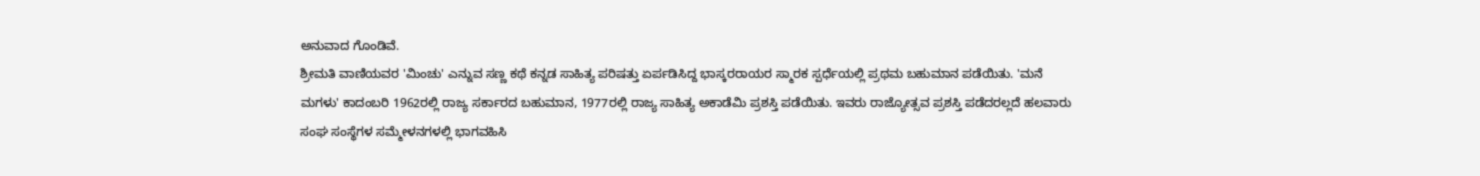ಅನುವಾದ ಗೊಂಡಿವೆ.
ಶ್ರೀಮತಿ ವಾಣಿಯವರ 'ಮಿಂಚು' ಎನ್ನುವ ಸಣ್ಣ ಕಥೆ ಕನ್ನಡ ಸಾಹಿತ್ಯ ಪರಿಷತ್ತು ಏರ್ಪಡಿಸಿದ್ದ ಭಾಸ್ಕರರಾಯರ ಸ್ಮಾರಕ ಸ್ಪರ್ಧೆಯಲ್ಲಿ ಪ್ರಥಮ ಬಹುಮಾನ ಪಡೆಯಿತು. 'ಮನೆ ಮಗಳು' ಕಾದಂಬರಿ 1962ರಲ್ಲಿ ರಾಜ್ಯ ಸರ್ಕಾರದ ಬಹುಮಾನ, 1977ರಲ್ಲಿ ರಾಜ್ಯ ಸಾಹಿತ್ಯ ಅಕಾಡೆಮಿ ಪ್ರಶಸ್ತಿ ಪಡೆಯಿತು. ಇವರು ರಾಜ್ಯೋತ್ಸವ ಪ್ರಶಸ್ತಿ ಪಡೆದರಲ್ಲದೆ ಹಲವಾರು ಸಂಘ ಸಂಸ್ಥೆಗಳ ಸಮ್ಮೇಳನಗಳಲ್ಲಿ ಭಾಗವಹಿಸಿ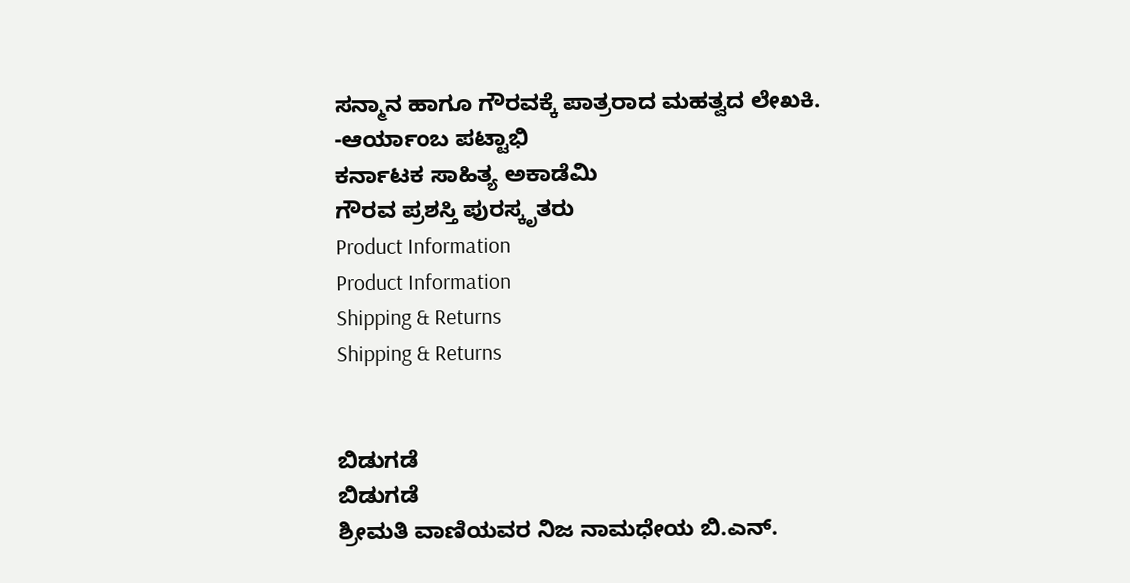ಸನ್ಮಾನ ಹಾಗೂ ಗೌರವಕ್ಕೆ ಪಾತ್ರರಾದ ಮಹತ್ವದ ಲೇಖಕಿ.
-ಆರ್ಯಾಂಬ ಪಟ್ಟಾಭಿ
ಕರ್ನಾಟಕ ಸಾಹಿತ್ಯ ಅಕಾಡೆಮಿ
ಗೌರವ ಪ್ರಶಸ್ತಿ ಪುರಸ್ಕೃತರು
Product Information
Product Information
Shipping & Returns
Shipping & Returns


ಬಿಡುಗಡೆ
ಬಿಡುಗಡೆ
ಶ್ರೀಮತಿ ವಾಣಿಯವರ ನಿಜ ನಾಮಧೇಯ ಬಿ.ಎನ್.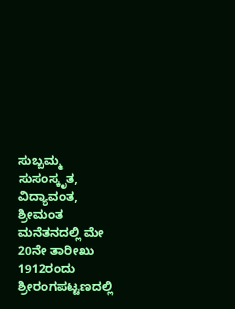ಸುಬ್ಬಮ್ಮ ಸುಸಂಸ್ಕೃತ, ವಿದ್ಯಾವಂತ, ಶ್ರೀಮಂತ ಮನೆತನದಲ್ಲಿ ಮೇ 20ನೇ ತಾರೀಖು 1912ರಂದು ಶ್ರೀರಂಗಪಟ್ಟಣದಲ್ಲಿ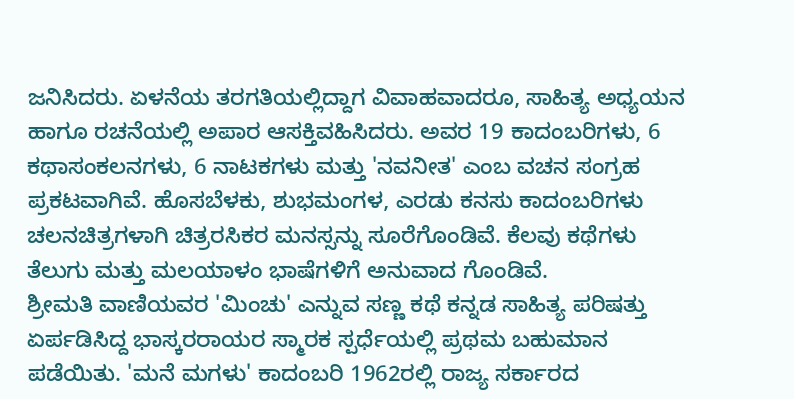ಜನಿಸಿದರು. ಏಳನೆಯ ತರಗತಿಯಲ್ಲಿದ್ದಾಗ ವಿವಾಹವಾದರೂ, ಸಾಹಿತ್ಯ ಅಧ್ಯಯನ ಹಾಗೂ ರಚನೆಯಲ್ಲಿ ಅಪಾರ ಆಸಕ್ತಿವಹಿಸಿದರು. ಅವರ 19 ಕಾದಂಬರಿಗಳು, 6 ಕಥಾಸಂಕಲನಗಳು, 6 ನಾಟಕಗಳು ಮತ್ತು 'ನವನೀತ' ಎಂಬ ವಚನ ಸಂಗ್ರಹ ಪ್ರಕಟವಾಗಿವೆ. ಹೊಸಬೆಳಕು, ಶುಭಮಂಗಳ, ಎರಡು ಕನಸು ಕಾದಂಬರಿಗಳು ಚಲನಚಿತ್ರಗಳಾಗಿ ಚಿತ್ರರಸಿಕರ ಮನಸ್ಸನ್ನು ಸೂರೆಗೊಂಡಿವೆ. ಕೆಲವು ಕಥೆಗಳು ತೆಲುಗು ಮತ್ತು ಮಲಯಾಳಂ ಭಾಷೆಗಳಿಗೆ ಅನುವಾದ ಗೊಂಡಿವೆ.
ಶ್ರೀಮತಿ ವಾಣಿಯವರ 'ಮಿಂಚು' ಎನ್ನುವ ಸಣ್ಣ ಕಥೆ ಕನ್ನಡ ಸಾಹಿತ್ಯ ಪರಿಷತ್ತು ಏರ್ಪಡಿಸಿದ್ದ ಭಾಸ್ಕರರಾಯರ ಸ್ಮಾರಕ ಸ್ಪರ್ಧೆಯಲ್ಲಿ ಪ್ರಥಮ ಬಹುಮಾನ ಪಡೆಯಿತು. 'ಮನೆ ಮಗಳು' ಕಾದಂಬರಿ 1962ರಲ್ಲಿ ರಾಜ್ಯ ಸರ್ಕಾರದ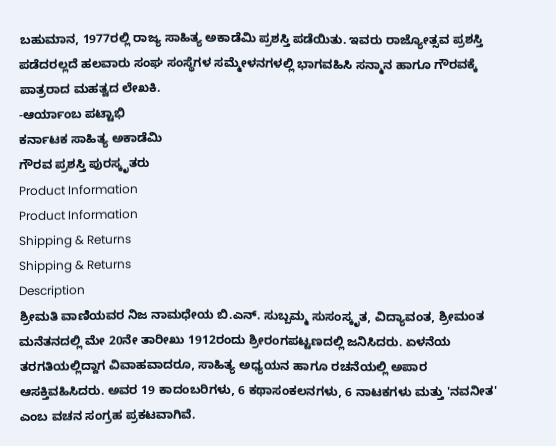ಬಹುಮಾನ, 1977ರಲ್ಲಿ ರಾಜ್ಯ ಸಾಹಿತ್ಯ ಅಕಾಡೆಮಿ ಪ್ರಶಸ್ತಿ ಪಡೆಯಿತು. ಇವರು ರಾಜ್ಯೋತ್ಸವ ಪ್ರಶಸ್ತಿ ಪಡೆದರಲ್ಲದೆ ಹಲವಾರು ಸಂಘ ಸಂಸ್ಥೆಗಳ ಸಮ್ಮೇಳನಗಳಲ್ಲಿ ಭಾಗವಹಿಸಿ ಸನ್ಮಾನ ಹಾಗೂ ಗೌರವಕ್ಕೆ ಪಾತ್ರರಾದ ಮಹತ್ವದ ಲೇಖಕಿ.
-ಆರ್ಯಾಂಬ ಪಟ್ಟಾಭಿ
ಕರ್ನಾಟಕ ಸಾಹಿತ್ಯ ಅಕಾಡೆಮಿ
ಗೌರವ ಪ್ರಶಸ್ತಿ ಪುರಸ್ಕೃತರು
Product Information
Product Information
Shipping & Returns
Shipping & Returns
Description
ಶ್ರೀಮತಿ ವಾಣಿಯವರ ನಿಜ ನಾಮಧೇಯ ಬಿ.ಎನ್. ಸುಬ್ಬಮ್ಮ ಸುಸಂಸ್ಕೃತ, ವಿದ್ಯಾವಂತ, ಶ್ರೀಮಂತ ಮನೆತನದಲ್ಲಿ ಮೇ 20ನೇ ತಾರೀಖು 1912ರಂದು ಶ್ರೀರಂಗಪಟ್ಟಣದಲ್ಲಿ ಜನಿಸಿದರು. ಏಳನೆಯ ತರಗತಿಯಲ್ಲಿದ್ದಾಗ ವಿವಾಹವಾದರೂ, ಸಾಹಿತ್ಯ ಅಧ್ಯಯನ ಹಾಗೂ ರಚನೆಯಲ್ಲಿ ಅಪಾರ ಆಸಕ್ತಿವಹಿಸಿದರು. ಅವರ 19 ಕಾದಂಬರಿಗಳು, 6 ಕಥಾಸಂಕಲನಗಳು, 6 ನಾಟಕಗಳು ಮತ್ತು 'ನವನೀತ' ಎಂಬ ವಚನ ಸಂಗ್ರಹ ಪ್ರಕಟವಾಗಿವೆ.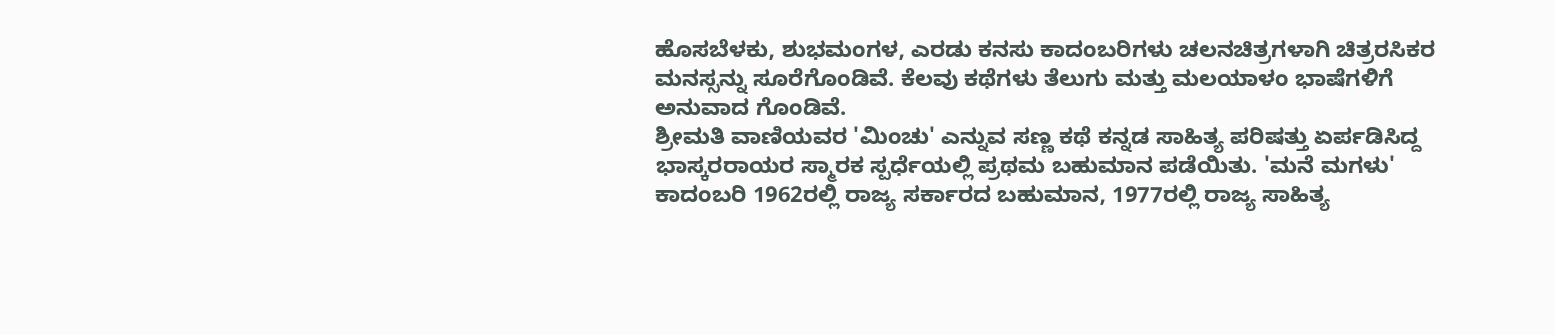ಹೊಸಬೆಳಕು, ಶುಭಮಂಗಳ, ಎರಡು ಕನಸು ಕಾದಂಬರಿಗಳು ಚಲನಚಿತ್ರಗಳಾಗಿ ಚಿತ್ರರಸಿಕರ ಮನಸ್ಸನ್ನು ಸೂರೆಗೊಂಡಿವೆ. ಕೆಲವು ಕಥೆಗಳು ತೆಲುಗು ಮತ್ತು ಮಲಯಾಳಂ ಭಾಷೆಗಳಿಗೆ ಅನುವಾದ ಗೊಂಡಿವೆ.
ಶ್ರೀಮತಿ ವಾಣಿಯವರ 'ಮಿಂಚು' ಎನ್ನುವ ಸಣ್ಣ ಕಥೆ ಕನ್ನಡ ಸಾಹಿತ್ಯ ಪರಿಷತ್ತು ಏರ್ಪಡಿಸಿದ್ದ ಭಾಸ್ಕರರಾಯರ ಸ್ಮಾರಕ ಸ್ಪರ್ಧೆಯಲ್ಲಿ ಪ್ರಥಮ ಬಹುಮಾನ ಪಡೆಯಿತು. 'ಮನೆ ಮಗಳು' ಕಾದಂಬರಿ 1962ರಲ್ಲಿ ರಾಜ್ಯ ಸರ್ಕಾರದ ಬಹುಮಾನ, 1977ರಲ್ಲಿ ರಾಜ್ಯ ಸಾಹಿತ್ಯ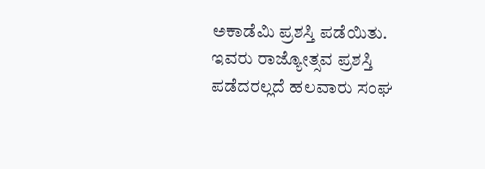ಅಕಾಡೆಮಿ ಪ್ರಶಸ್ತಿ ಪಡೆಯಿತು. ಇವರು ರಾಜ್ಯೋತ್ಸವ ಪ್ರಶಸ್ತಿ ಪಡೆದರಲ್ಲದೆ ಹಲವಾರು ಸಂಘ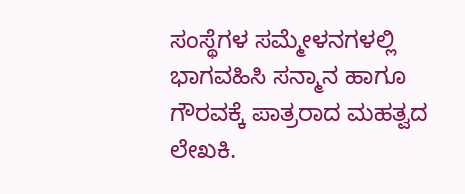ಸಂಸ್ಥೆಗಳ ಸಮ್ಮೇಳನಗಳಲ್ಲಿ ಭಾಗವಹಿಸಿ ಸನ್ಮಾನ ಹಾಗೂ ಗೌರವಕ್ಕೆ ಪಾತ್ರರಾದ ಮಹತ್ವದ ಲೇಖಕಿ.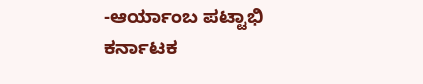-ಆರ್ಯಾಂಬ ಪಟ್ಟಾಭಿ
ಕರ್ನಾಟಕ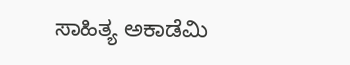ಸಾಹಿತ್ಯ ಅಕಾಡೆಮಿ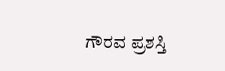ಗೌರವ ಪ್ರಶಸ್ತಿ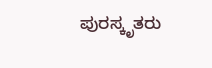ಪುರಸ್ಕೃತರು